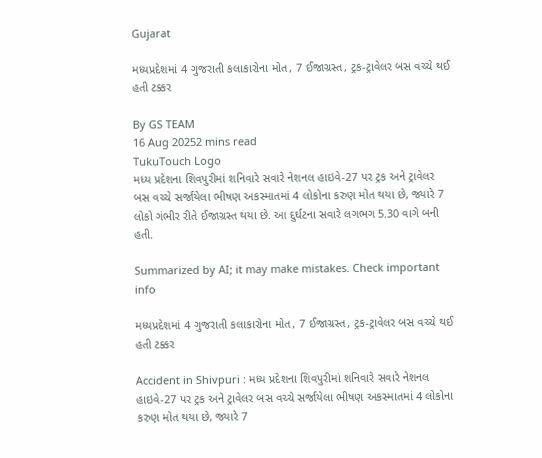Gujarat

મધ્યપ્રદેશમાં 4 ગુજરાતી કલાકારોના મોત, 7 ઈજાગ્રસ્ત, ટ્રક-ટ્રાવેલર બસ વચ્ચે થઈ હતી ટક્કર

By GS TEAM
16 Aug 20252 mins read
TukuTouch Logo
મધ્ય પ્રદેશના શિવપુરીમાં શનિવારે સવારે નેશનલ હાઇવે-27 પર ટ્રક અને ટ્રાવેલર બસ વચ્ચે સર્જાયેલા ભીષણ અકસ્માતમાં 4 લોકોના કરુણ મોત થયા છે, જ્યારે 7 લોકો ગંભીર રીતે ઈજાગ્રસ્ત થયા છે. આ દુર્ઘટના સવારે લગભગ 5.30 વાગે બની હતી.

Summarized by AI; it may make mistakes. Check important info

મધ્યપ્રદેશમાં 4 ગુજરાતી કલાકારોના મોત, 7 ઈજાગ્રસ્ત, ટ્રક-ટ્રાવેલર બસ વચ્ચે થઈ હતી ટક્કર

Accident in Shivpuri : મધ્ય પ્રદેશના શિવપુરીમાં શનિવારે સવારે નેશનલ હાઇવે-27 પર ટ્રક અને ટ્રાવેલર બસ વચ્ચે સર્જાયેલા ભીષણ અકસ્માતમાં 4 લોકોના કરુણ મોત થયા છે, જ્યારે 7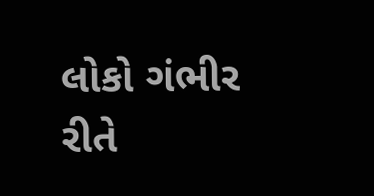લોકો ગંભીર રીતે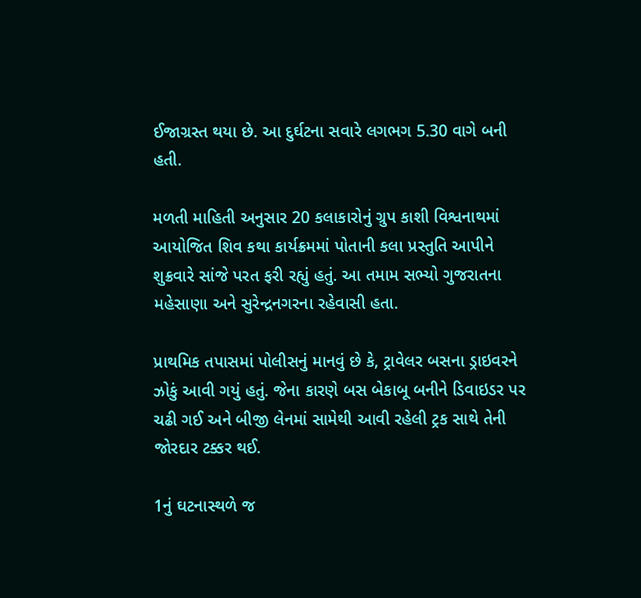ઈજાગ્રસ્ત થયા છે. આ દુર્ઘટના સવારે લગભગ 5.30 વાગે બની હતી.

મળતી માહિતી અનુસાર 20 કલાકારોનું ગ્રુપ કાશી વિશ્વનાથમાં આયોજિત શિવ કથા કાર્યક્રમમાં પોતાની કલા પ્રસ્તુતિ આપીને શુક્રવારે સાંજે પરત ફરી રહ્યું હતું. આ તમામ સભ્યો ગુજરાતના મહેસાણા અને સુરેન્દ્રનગરના રહેવાસી હતા.

પ્રાથમિક તપાસમાં પોલીસનું માનવું છે કે, ટ્રાવેલર બસના ડ્રાઇવરને ઝોકું આવી ગયું હતું. જેના કારણે બસ બેકાબૂ બનીને ડિવાઇડર પર ચઢી ગઈ અને બીજી લેનમાં સામેથી આવી રહેલી ટ્રક સાથે તેની જોરદાર ટક્કર થઈ.

1નું ઘટનાસ્થળે જ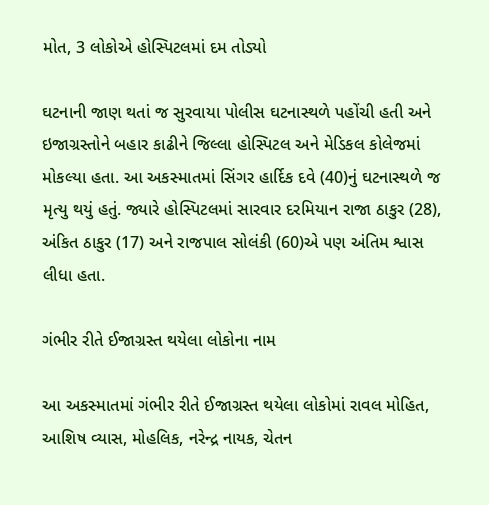મોત, 3 લોકોએ હોસ્પિટલમાં દમ તોડ્યો

ઘટનાની જાણ થતાં જ સુરવાયા પોલીસ ઘટનાસ્થળે પહોંચી હતી અને ઇજાગ્રસ્તોને બહાર કાઢીને જિલ્લા હોસ્પિટલ અને મેડિકલ કોલેજમાં મોકલ્યા હતા. આ અકસ્માતમાં સિંગર હાર્દિક દવે (40)નું ઘટનાસ્થળે જ મૃત્યુ થયું હતું. જ્યારે હોસ્પિટલમાં સારવાર દરમિયાન રાજા ઠાકુર (28), અંકિત ઠાકુર (17) અને રાજપાલ સોલંકી (60)એ પણ અંતિમ શ્વાસ લીધા હતા.

ગંભીર રીતે ઈજાગ્રસ્ત થયેલા લોકોના નામ

આ અકસ્માતમાં ગંભીર રીતે ઈજાગ્રસ્ત થયેલા લોકોમાં રાવલ મોહિત, આશિષ વ્યાસ, મોહલિક, નરેન્દ્ર નાયક, ચેતન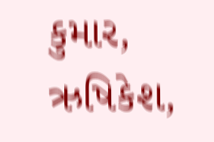કુમાર, ઋષિકેશ,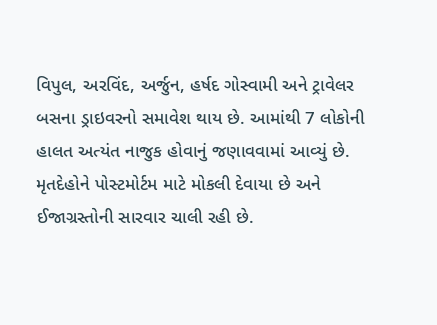વિપુલ, અરવિંદ, અર્જુન, હર્ષદ ગોસ્વામી અને ટ્રાવેલર બસના ડ્રાઇવરનો સમાવેશ થાય છે. આમાંથી 7 લોકોની હાલત અત્યંત નાજુક હોવાનું જણાવવામાં આવ્યું છે. મૃતદેહોને પોસ્ટમોર્ટમ માટે મોકલી દેવાયા છે અને ઈજાગ્રસ્તોની સારવાર ચાલી રહી છે.